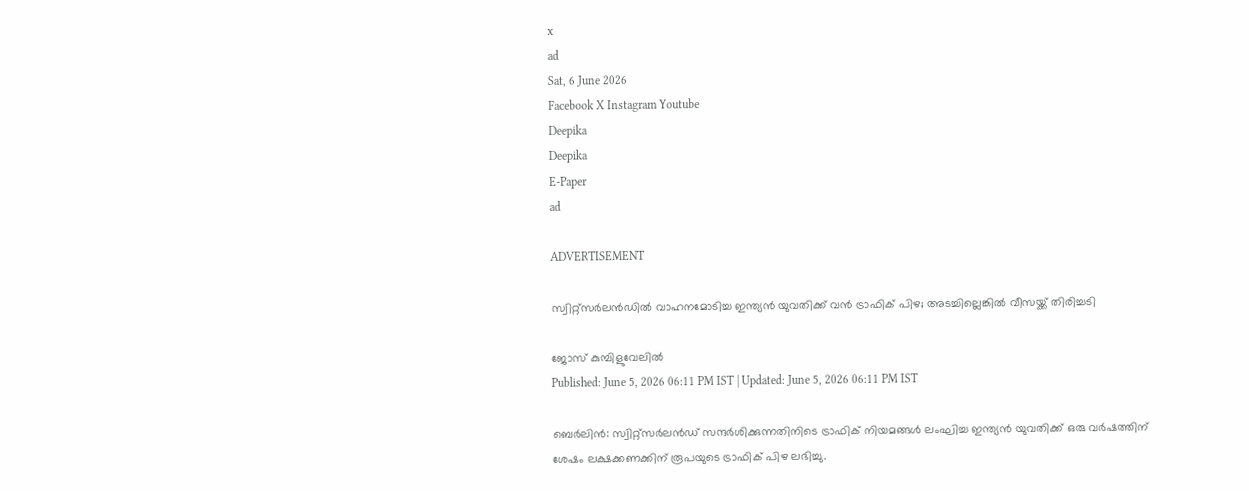x
ad
Sat, 6 June 2026
Facebook X Instagram Youtube
Deepika
Deepika
E-Paper
ad

ADVERTISEMENT

സ്വിറ്റ്‌സർലൻഡിൽ വാഹനമോടിച്ച ഇന്ത്യൻ യുവതിക്ക് വൻ ട്രാഫിക് പിഴ; അടച്ചില്ലെങ്കിൽ വീസയ്ക്ക് തിരിച്ചടി

ജോസ് കുമ്പിളുവേലിൽ
Published: June 5, 2026 06:11 PM IST | Updated: June 5, 2026 06:11 PM IST

ബെർലിൻ: സ്വിറ്റ്‌സർലൻഡ് സന്ദർശിക്കുന്നതിനിടെ ട്രാഫിക് നിയമങ്ങൾ ലംഘിച്ച ഇന്ത്യൻ യുവതിക്ക് ഒരു വർഷത്തിന് ശേഷം ലക്ഷക്കണക്കിന് രൂപയുടെ ട്രാഫിക് പിഴ ലഭിച്ചു.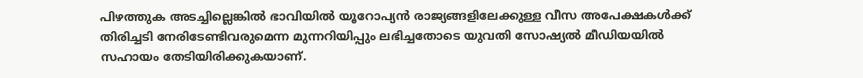പിഴത്തുക അടച്ചില്ലെങ്കിൽ ഭാവിയിൽ യൂറോപ്യൻ രാജ്യങ്ങളിലേക്കുള്ള വീസ അപേക്ഷകൾക്ക് തിരിച്ചടി നേരിടേണ്ടിവരുമെന്ന മുന്നറിയിപ്പും ലഭിച്ചതോടെ യുവതി സോഷ്യൽ മീഡിയയിൽ സഹായം തേടിയിരിക്കുകയാണ്.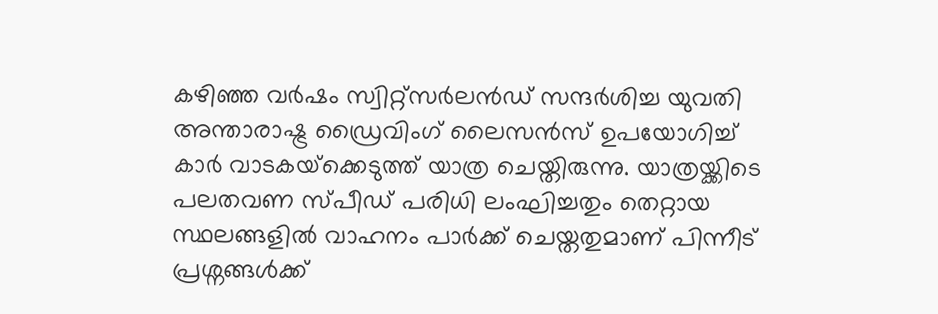കഴിഞ്ഞ വർഷം സ്വിറ്റ്‌സർലൻഡ് സന്ദർശിച്ച യുവതി അന്താരാഷ്ട്ര ഡ്രൈവിംഗ് ലൈസൻസ് ഉപയോഗിച്ച് കാർ വാടകയ്‌ക്കെടുത്ത് യാത്ര ചെയ്തിരുന്നു. യാത്രയ്ക്കിടെ പലതവണ സ്പീഡ് പരിധി ലംഘിച്ചതും തെറ്റായ സ്ഥലങ്ങളിൽ വാഹനം പാർക്ക് ചെയ്തതുമാണ് പിന്നീട് പ്രശ്നങ്ങൾക്ക്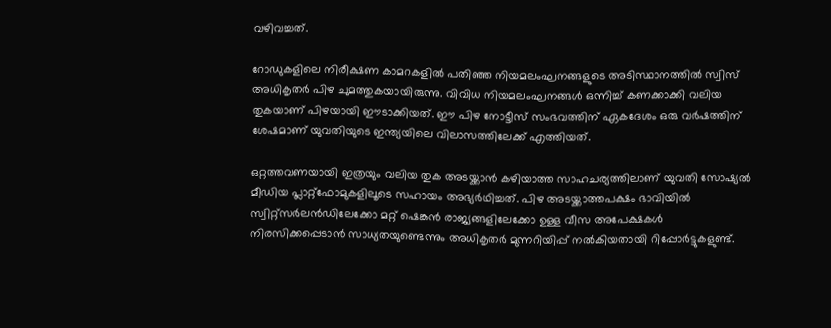വഴിവച്ചത്.

റോഡുകളിലെ നിരീക്ഷണ കാമറകളിൽ പതിഞ്ഞ നിയമലംഘനങ്ങളുടെ അടിസ്ഥാനത്തിൽ സ്വിസ് അധികൃതർ പിഴ ചുമത്തുകയായിരുന്നു. വിവിധ നിയമലംഘനങ്ങൾ ഒന്നിച്ച് കണക്കാക്കി വലിയ തുകയാണ് പിഴയായി ഈടാക്കിയത്. ഈ പിഴ നോട്ടീസ് സംഭവത്തിന് ഏകദേശം ഒരു വർഷത്തിന് ശേഷമാണ് യുവതിയുടെ ഇന്ത്യയിലെ വിലാസത്തിലേക്ക് എത്തിയത്.

ഒറ്റത്തവണയായി ഇത്രയും വലിയ തുക അടയ്ക്കാൻ കഴിയാത്ത സാഹചര്യത്തിലാണ് യുവതി സോഷ്യൽ മീഡിയ പ്ലാറ്റ്‌ഫോമുകളിലൂടെ സഹായം അഭ്യർഥിച്ചത്. പിഴ അടയ്ക്കാത്തപക്ഷം ഭാവിയിൽ സ്വിറ്റ്‌സർലൻഡിലേക്കോ മറ്റ് ഷെങ്കൻ രാജ്യങ്ങളിലേക്കോ ഉള്ള വീസ അപേക്ഷകൾ നിരസിക്കപ്പെടാൻ സാധ്യതയുണ്ടെന്നും അധികൃതർ മുന്നറിയിപ്പ് നൽകിയതായി റിപ്പോർട്ടുകളുണ്ട്.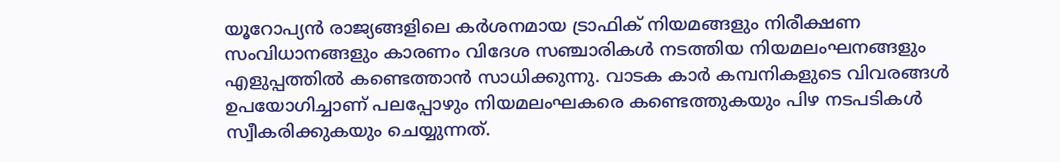യൂറോപ്യൻ രാജ്യങ്ങളിലെ കർശനമായ ട്രാഫിക് നിയമങ്ങളും നിരീക്ഷണ സംവിധാനങ്ങളും കാരണം വിദേശ സഞ്ചാരികൾ നടത്തിയ നിയമലംഘനങ്ങളും എളുപ്പത്തിൽ കണ്ടെത്താൻ സാധിക്കുന്നു. വാടക കാർ കമ്പനികളുടെ വിവരങ്ങൾ ഉപയോഗിച്ചാണ് പലപ്പോഴും നിയമലംഘകരെ കണ്ടെത്തുകയും പിഴ നടപടികൾ സ്വീകരിക്കുകയും ചെയ്യുന്നത്.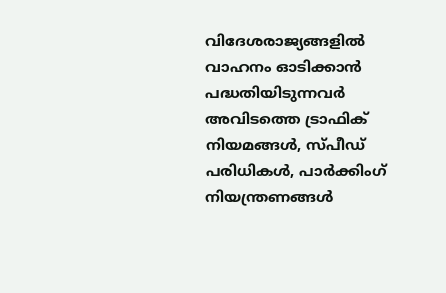വിദേശരാജ്യങ്ങളിൽ വാഹനം ഓടിക്കാൻ പദ്ധതിയിടുന്നവർ അവിടത്തെ ട്രാഫിക് നിയമങ്ങൾ, സ്പീഡ് പരിധികൾ, പാർക്കിംഗ് നിയന്ത്രണങ്ങൾ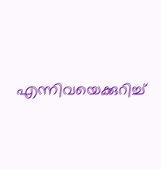എന്നിവയെക്കുറിച്ച്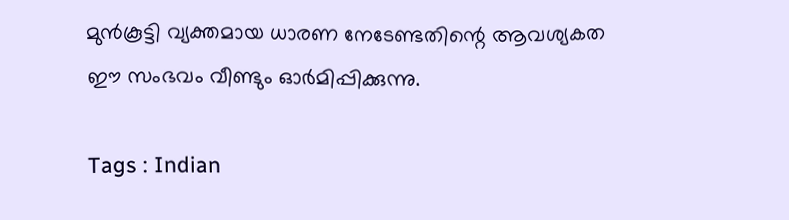മുൻകൂട്ടി വ്യക്തമായ ധാരണ നേടേണ്ടതിന്റെ ആവശ്യകത ഈ സംഭവം വീണ്ടും ഓർമിപ്പിക്കുന്നു.

Tags : Indian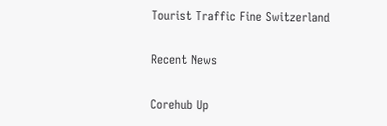Tourist Traffic Fine Switzerland

Recent News

Corehub Up